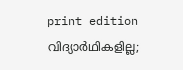print edition വിദ്യാർഥികളില്ല;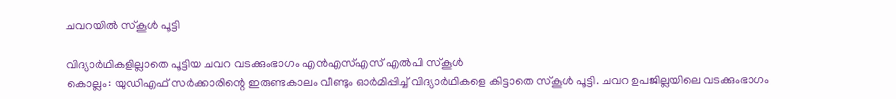ചവറയിൽ സ്കൂൾ പൂട്ടി

വിദ്യാർഥികളില്ലാതെ പൂട്ടിയ ചവറ വടക്കുംഭാഗം എൻഎസ്എസ് എൽപി സ്കൂൾ
കൊല്ലം: യുഡിഎഫ് സർക്കാരിന്റെ ഇരുണ്ടകാലം വീണ്ടും ഓർമിപ്പിച്ച് വിദ്യാർഥികളെ കിട്ടാതെ സ്കൂൾ പൂട്ടി. ചവറ ഉപജില്ലയിലെ വടക്കുംഭാഗം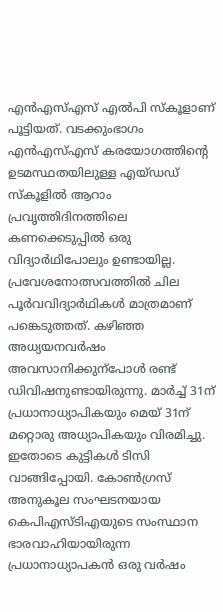എൻഎസ്എസ് എൽപി സ്കൂളാണ് പൂട്ടിയത്. വടക്കുംഭാഗം എൻഎസ്എസ് കരയോഗത്തിന്റെ ഉടമസ്ഥതയിലുള്ള എയ്ഡഡ് സ്കൂളിൽ ആറാം പ്രവൃത്തിദിനത്തിലെ കണക്കെടുപ്പിൽ ഒരു വിദ്യാർഥിപോലും ഉണ്ടായില്ല.
പ്രവേശനോത്സവത്തിൽ ചില പൂർവവിദ്യാർഥികൾ മാത്രമാണ് പങ്കെടുത്തത്. കഴിഞ്ഞ അധ്യയനവർഷം അവസാനിക്കുന്പോൾ രണ്ട് ഡിവിഷനുണ്ടായിരുന്നു. മാർച്ച് 31ന് പ്രധാനാധ്യാപികയും മെയ് 31ന് മറ്റൊരു അധ്യാപികയും വിരമിച്ചു. ഇതോടെ കുട്ടികൾ ടിസി വാങ്ങിപ്പോയി. കോൺഗ്രസ് അനുകൂല സംഘടനയായ കെപിഎസ്ടിഎയുടെ സംസ്ഥാന ഭാരവാഹിയായിരുന്ന പ്രധാനാധ്യാപകൻ ഒരു വർഷം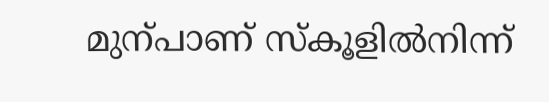മുന്പാണ് സ്കൂളിൽനിന്ന്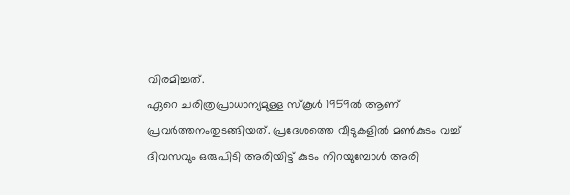വിരമിച്ചത്.
ഏറെ ചരിത്രപ്രാധാന്യമുള്ള സ്കൂൾ 1959ൽ ആണ് പ്രവർത്തനംതുടങ്ങിയത്. പ്രദേശത്തെ വീടുകളിൽ മൺകുടം വച്ച് ദിവസവും ഒരുപിടി അരിയിട്ട് കുടം നിറയുമ്പോൾ അരി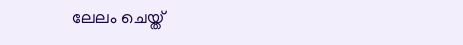ലേലം ചെയ്ത്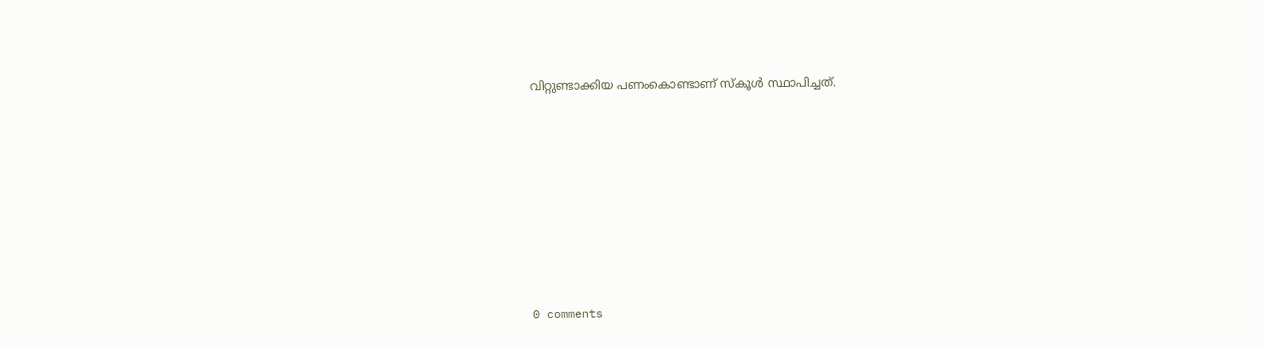വിറ്റുണ്ടാക്കിയ പണംകൊണ്ടാണ് സ്കൂൾ സ്ഥാപിച്ചത്.










0 comments